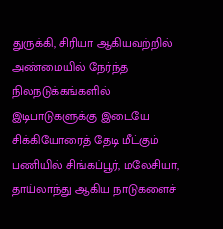துருக்கி, சிரியா ஆகியவற்றில் அண்மையில் நேர்ந்த நிலநடுக்கங்களில் இடிபாடுகளுக்கு இடையே சிக்கியோரைத் தேடி மீட்கும் பணியில் சிங்கப்பூர், மலேசியா, தாய்லாந்து ஆகிய நாடுகளைச்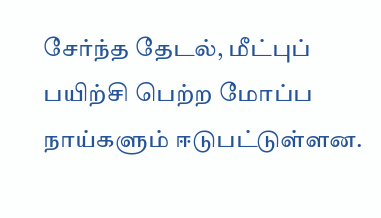சேர்ந்த தேடல், மீட்புப் பயிற்சி பெற்ற மோப்ப நாய்களும் ஈடுபட்டுள்ளன.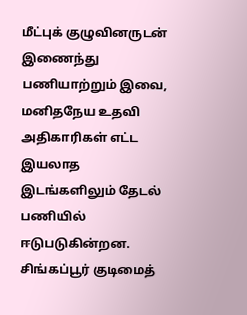மீட்புக் குழுவினருடன் இணைந்து பணியாற்றும் இவை, மனிதநேய உதவி அதிகாரிகள் எட்ட இயலாத இடங்களிலும் தேடல் பணியில் ஈடுபடுகின்றன.
சிங்கப்பூர் குடிமைத்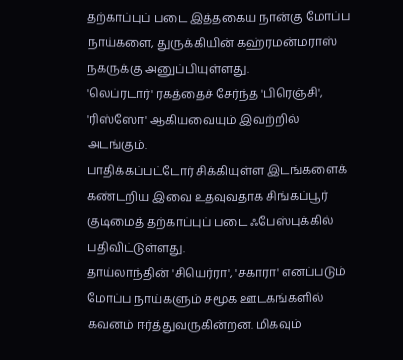தற்காப்புப் படை இத்தகைய நான்கு மோப்ப நாய்களை, துருக்கியின் கஹ்ரமன்மராஸ் நகருக்கு அனுப்பியுள்ளது.
'லெப்ரடார்' ரகத்தைச் சேர்ந்த 'பிரெஞ்சி', 'ரிஸ்ஸோ' ஆகியவையும் இவற்றில் அடங்கும்.
பாதிக்கப்பட்டோர் சிக்கியுள்ள இடங்களைக் கண்டறிய இவை உதவுவதாக சிங்கப்பூர் குடிமைத் தற்காப்புப் படை ஃபேஸ்புக்கில் பதிவிட்டுள்ளது.
தாய்லாந்தின் 'சியெர்ரா', 'சகாரா' எனப்படும் மோப்ப நாய்களும் சமூக ஊடகங்களில் கவனம் ஈர்த்துவருகின்றன. மிகவும்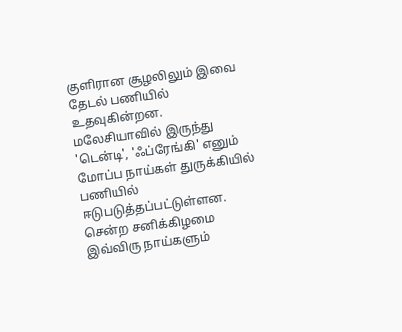குளிரான சூழலிலும் இவை தேடல் பணியில் உதவுகின்றன.
மலேசியாவில் இருந்து 'டென்டி', 'ஃப்ரேங்கி' எனும் மோப்ப நாய்கள் துருக்கியில் பணியில் ஈடுபடுத்தப்பட்டுள்ளன.
சென்ற சனிக்கிழமை இவ்விரு நாய்களும்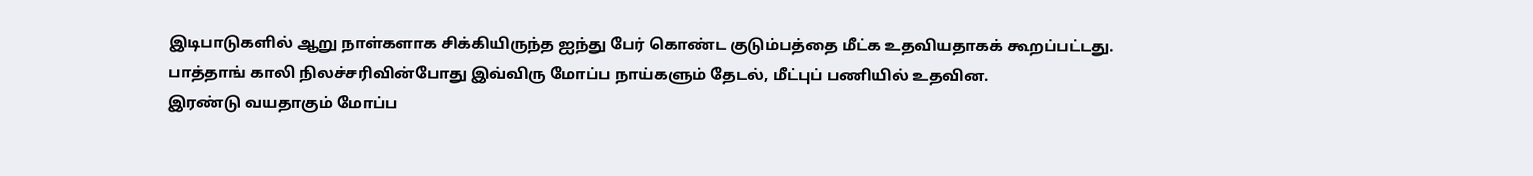இடிபாடுகளில் ஆறு நாள்களாக சிக்கியிருந்த ஐந்து பேர் கொண்ட குடும்பத்தை மீட்க உதவியதாகக் கூறப்பட்டது. பாத்தாங் காலி நிலச்சரிவின்போது இவ்விரு மோப்ப நாய்களும் தேடல், மீட்புப் பணியில் உதவின.
இரண்டு வயதாகும் மோப்ப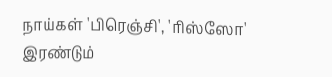நாய்கள் 'பிரெஞ்சி', 'ரிஸ்ஸோ' இரண்டும்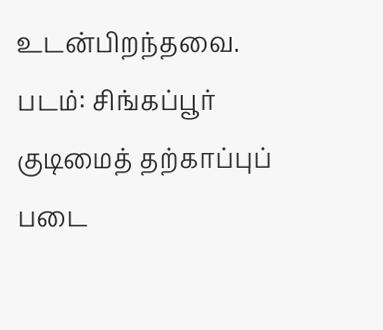உடன்பிறந்தவை.
படம்: சிங்கப்பூர் குடிமைத் தற்காப்புப் படை